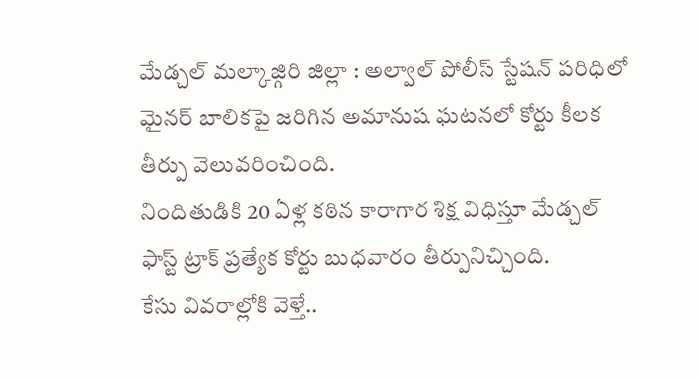మేడ్చల్ మల్కాజ్గిరి జిల్లా : అల్వాల్ పోలీస్ స్టేషన్ పరిధిలో మైనర్ బాలికపై జరిగిన అమానుష ఘటనలో కోర్టు కీలక తీర్పు వెలువరించింది.
నిందితుడికి 20 ఏళ్ల కఠిన కారాగార శిక్ష విధిస్తూ మేడ్చల్ ఫాస్ట్ ట్రాక్ ప్రత్యేక కోర్టు బుధవారం తీర్పునిచ్చింది.
కేసు వివరాల్లోకి వెళ్తే..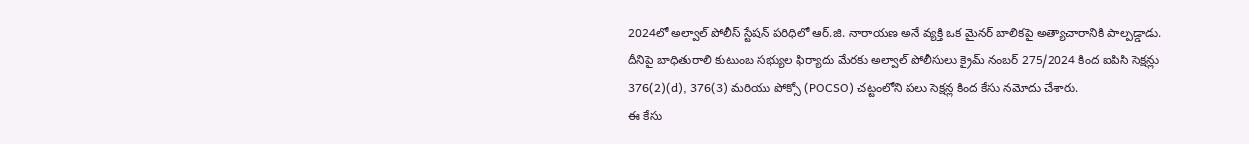2024లో అల్వాల్ పోలీస్ స్టేషన్ పరిధిలో ఆర్.జి. నారాయణ అనే వ్యక్తి ఒక మైనర్ బాలికపై అత్యాచారానికి పాల్పడ్డాడు.
దీనిపై బాధితురాలి కుటుంబ సభ్యుల ఫిర్యాదు మేరకు అల్వాల్ పోలీసులు క్రైమ్ నంబర్ 275/2024 కింద ఐపిసి సెక్షన్లు 376(2)(d), 376(3) మరియు పోక్సో (POCSO) చట్టంలోని పలు సెక్షన్ల కింద కేసు నమోదు చేశారు.
ఈ కేసు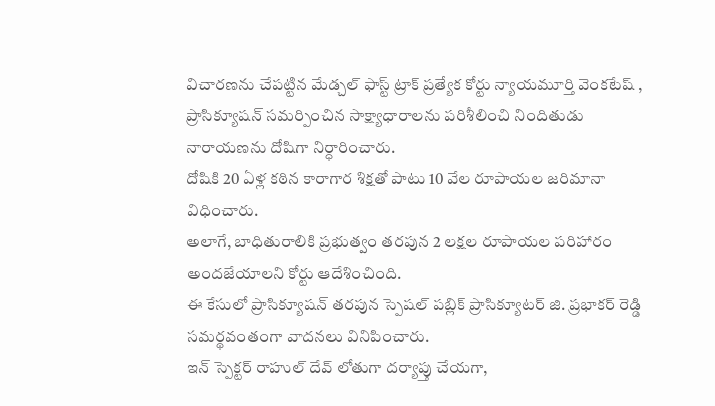విచారణను చేపట్టిన మేడ్చల్ ఫాస్ట్ ట్రాక్ ప్రత్యేక కోర్టు న్యాయమూర్తి వెంకటేష్ , ప్రాసిక్యూషన్ సమర్పించిన సాక్ష్యాధారాలను పరిశీలించి నిందితుడు నారాయణను దోషిగా నిర్ధారించారు.
దోషికి 20 ఏళ్ల కఠిన కారాగార శిక్షతో పాటు 10 వేల రూపాయల జరిమానా విధించారు.
అలాగే, బాధితురాలికి ప్రభుత్వం తరపున 2 లక్షల రూపాయల పరిహారం అందజేయాలని కోర్టు ఆదేశించింది.
ఈ కేసులో ప్రాసిక్యూషన్ తరపున స్పెషల్ పబ్లిక్ ప్రాసిక్యూటర్ జి. ప్రభాకర్ రెడ్డి సమర్థవంతంగా వాదనలు వినిపించారు.
ఇన్ స్పెక్టర్ రాహుల్ దేవ్ లోతుగా దర్యాప్తు చేయగా,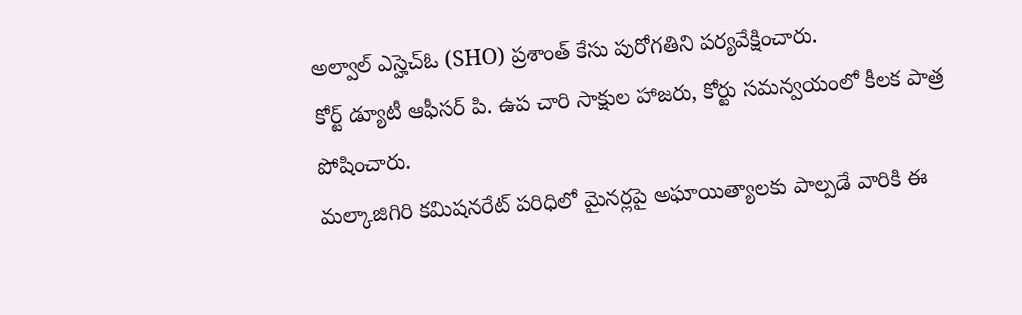అల్వాల్ ఎస్హెచ్ఓ (SHO) ప్రశాంత్ కేసు పురోగతిని పర్యవేక్షించారు.
కోర్ట్ డ్యూటీ ఆఫీసర్ పి. ఉప చారి సాక్షుల హాజరు, కోర్టు సమన్వయంలో కీలక పాత్ర పోషించారు.
మల్కాజిగిరి కమిషనరేట్ పరిధిలో మైనర్లపై అఘాయిత్యాలకు పాల్పడే వారికి ఈ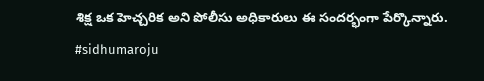శిక్ష ఒక హెచ్చరిక అని పోలీసు అధికారులు ఈ సందర్భంగా పేర్కొన్నారు.
#sidhumaroju